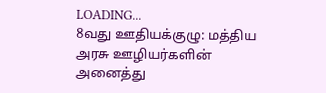LOADING...
8வது ஊதியக்குழு: மத்திய அரசு ஊழியர்களின் அனைத்து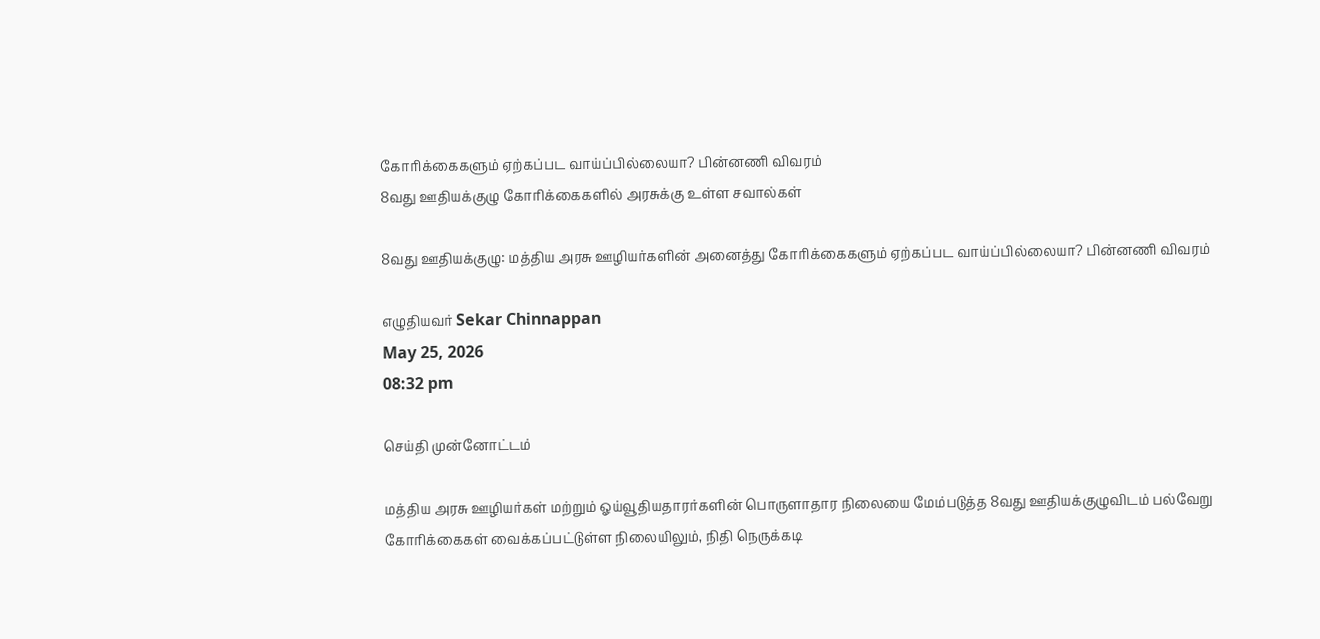கோரிக்கைகளும் ஏற்கப்பட வாய்ப்பில்லையா? பின்னணி விவரம்
8வது ஊதியக்குழு கோரிக்கைகளில் அரசுக்கு உள்ள சவால்கள்

8வது ஊதியக்குழு: மத்திய அரசு ஊழியர்களின் அனைத்து கோரிக்கைகளும் ஏற்கப்பட வாய்ப்பில்லையா? பின்னணி விவரம்

எழுதியவர் Sekar Chinnappan
May 25, 2026
08:32 pm

செய்தி முன்னோட்டம்

மத்திய அரசு ஊழியர்கள் மற்றும் ஓய்வூதியதாரர்களின் பொருளாதார நிலையை மேம்படுத்த 8வது ஊதியக்குழுவிடம் பல்வேறு கோரிக்கைகள் வைக்கப்பட்டுள்ள நிலையிலும், நிதி நெருக்கடி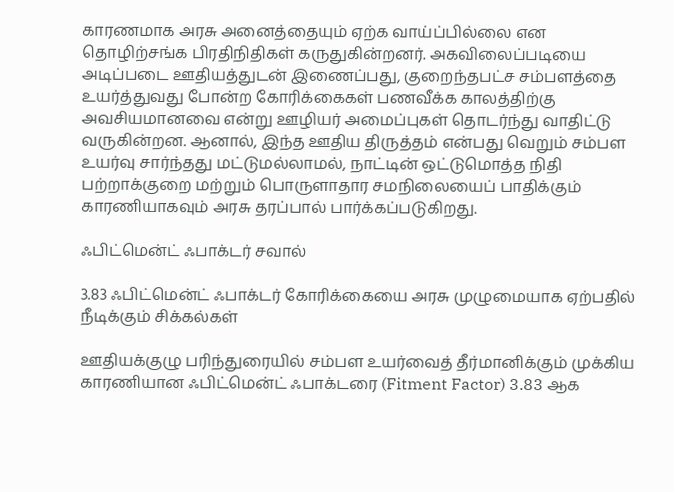காரணமாக அரசு அனைத்தையும் ஏற்க வாய்ப்பில்லை என தொழிற்சங்க பிரதிநிதிகள் கருதுகின்றனர். அகவிலைப்படியை அடிப்படை ஊதியத்துடன் இணைப்பது, குறைந்தபட்ச சம்பளத்தை உயர்த்துவது போன்ற கோரிக்கைகள் பணவீக்க காலத்திற்கு அவசியமானவை என்று ஊழியர் அமைப்புகள் தொடர்ந்து வாதிட்டு வருகின்றன. ஆனால், இந்த ஊதிய திருத்தம் என்பது வெறும் சம்பள உயர்வு சார்ந்தது மட்டுமல்லாமல், நாட்டின் ஒட்டுமொத்த நிதி பற்றாக்குறை மற்றும் பொருளாதார சமநிலையைப் பாதிக்கும் காரணியாகவும் அரசு தரப்பால் பார்க்கப்படுகிறது.

ஃபிட்மென்ட் ஃபாக்டர் சவால்

3.83 ஃபிட்மென்ட் ஃபாக்டர் கோரிக்கையை அரசு முழுமையாக ஏற்பதில் நீடிக்கும் சிக்கல்கள்

ஊதியக்குழு பரிந்துரையில் சம்பள உயர்வைத் தீர்மானிக்கும் முக்கிய காரணியான ஃபிட்மென்ட் ஃபாக்டரை (Fitment Factor) 3.83 ஆக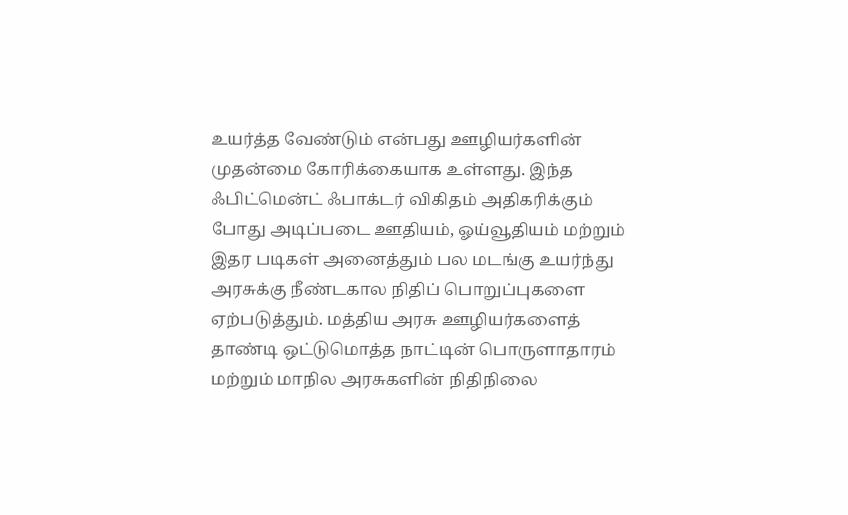உயர்த்த வேண்டும் என்பது ஊழியர்களின் முதன்மை கோரிக்கையாக உள்ளது. இந்த ஃபிட்மென்ட் ஃபாக்டர் விகிதம் அதிகரிக்கும் போது அடிப்படை ஊதியம், ஓய்வூதியம் மற்றும் இதர படிகள் அனைத்தும் பல மடங்கு உயர்ந்து அரசுக்கு நீண்டகால நிதிப் பொறுப்புகளை ஏற்படுத்தும். மத்திய அரசு ஊழியர்களைத் தாண்டி ஒட்டுமொத்த நாட்டின் பொருளாதாரம் மற்றும் மாநில அரசுகளின் நிதிநிலை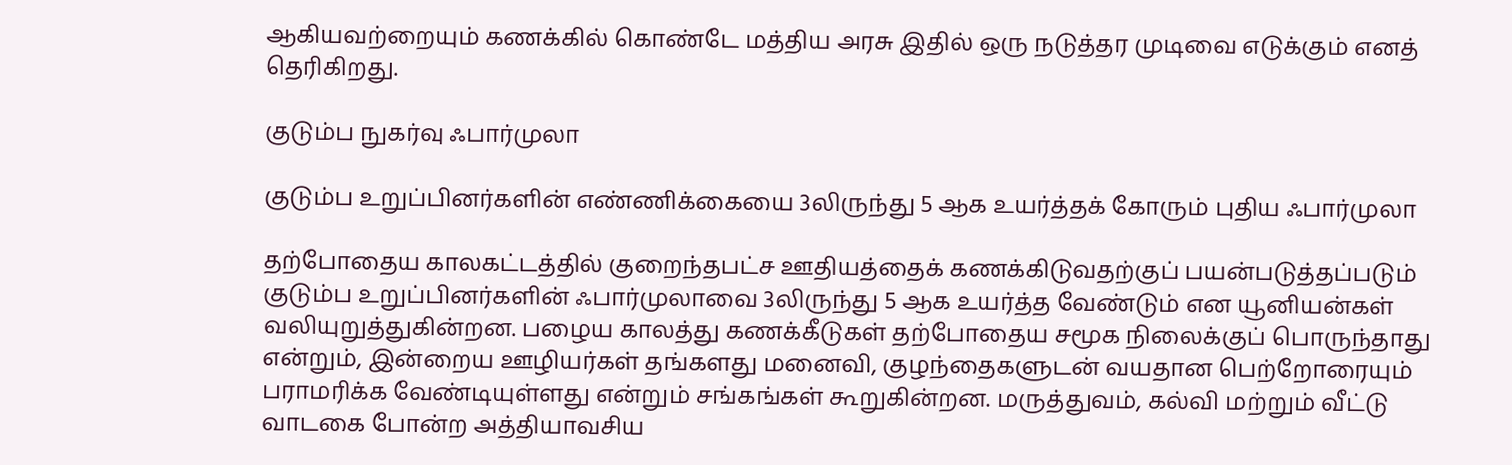ஆகியவற்றையும் கணக்கில் கொண்டே மத்திய அரசு இதில் ஒரு நடுத்தர முடிவை எடுக்கும் எனத் தெரிகிறது.

குடும்ப நுகர்வு ஃபார்முலா

குடும்ப உறுப்பினர்களின் எண்ணிக்கையை 3லிருந்து 5 ஆக உயர்த்தக் கோரும் புதிய ஃபார்முலா

தற்போதைய காலகட்டத்தில் குறைந்தபட்ச ஊதியத்தைக் கணக்கிடுவதற்குப் பயன்படுத்தப்படும் குடும்ப உறுப்பினர்களின் ஃபார்முலாவை 3லிருந்து 5 ஆக உயர்த்த வேண்டும் என யூனியன்கள் வலியுறுத்துகின்றன. பழைய காலத்து கணக்கீடுகள் தற்போதைய சமூக நிலைக்குப் பொருந்தாது என்றும், இன்றைய ஊழியர்கள் தங்களது மனைவி, குழந்தைகளுடன் வயதான பெற்றோரையும் பராமரிக்க வேண்டியுள்ளது என்றும் சங்கங்கள் கூறுகின்றன. மருத்துவம், கல்வி மற்றும் வீட்டு வாடகை போன்ற அத்தியாவசிய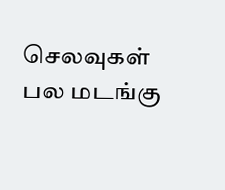செலவுகள் பல மடங்கு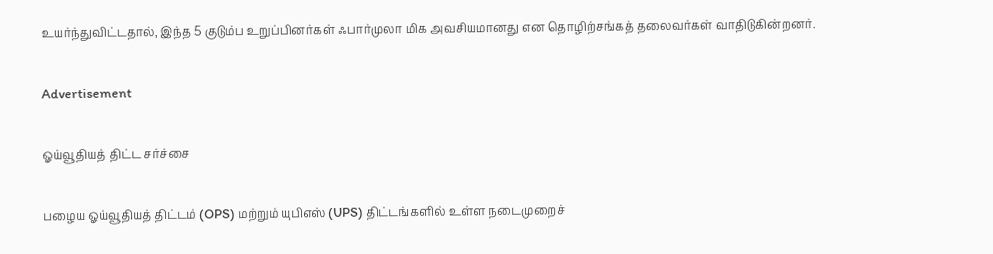உயர்ந்துவிட்டதால், இந்த 5 குடும்ப உறுப்பினர்கள் ஃபார்முலா மிக அவசியமானது என தொழிற்சங்கத் தலைவர்கள் வாதிடுகின்றனர்.

Advertisement

ஓய்வூதியத் திட்ட சர்ச்சை

பழைய ஓய்வூதியத் திட்டம் (OPS) மற்றும் யுபிஎஸ் (UPS) திட்டங்களில் உள்ள நடைமுறைச்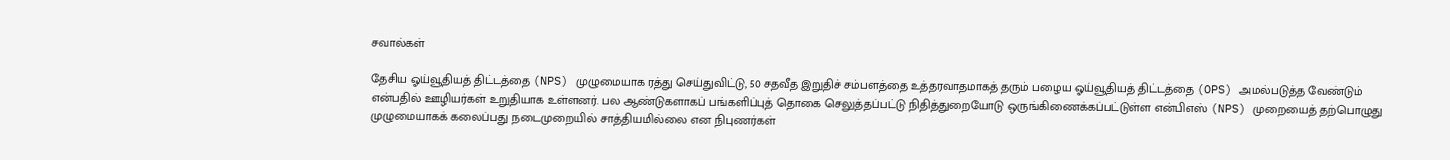சவால்கள்

தேசிய ஓய்வூதியத் திட்டத்தை (NPS) முழுமையாக ரத்து செய்துவிட்டு, 50 சதவீத இறுதிச் சம்பளத்தை உத்தரவாதமாகத் தரும் பழைய ஓய்வூதியத் திட்டத்தை (OPS) அமல்படுத்த வேண்டும் என்பதில் ஊழியர்கள் உறுதியாக உள்ளனர். பல ஆண்டுகளாகப் பங்களிப்புத் தொகை செலுத்தப்பட்டு நிதித்துறையோடு ஒருங்கிணைக்கப்பட்டுள்ள என்பிஎஸ் (NPS) முறையைத் தற்பொழுது முழுமையாகக் கலைப்பது நடைமுறையில் சாத்தியமில்லை என நிபுணர்கள்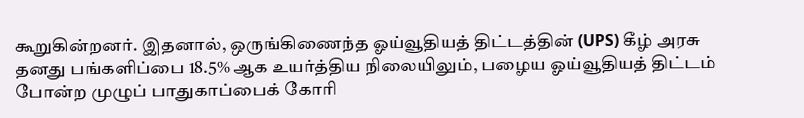கூறுகின்றனர். இதனால், ஒருங்கிணைந்த ஓய்வூதியத் திட்டத்தின் (UPS) கீழ் அரசு தனது பங்களிப்பை 18.5% ஆக உயர்த்திய நிலையிலும், பழைய ஓய்வூதியத் திட்டம் போன்ற முழுப் பாதுகாப்பைக் கோரி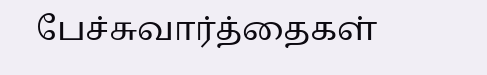பேச்சுவார்த்தைகள்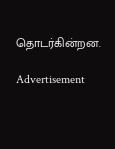தொடர்கின்றன.

Advertisement